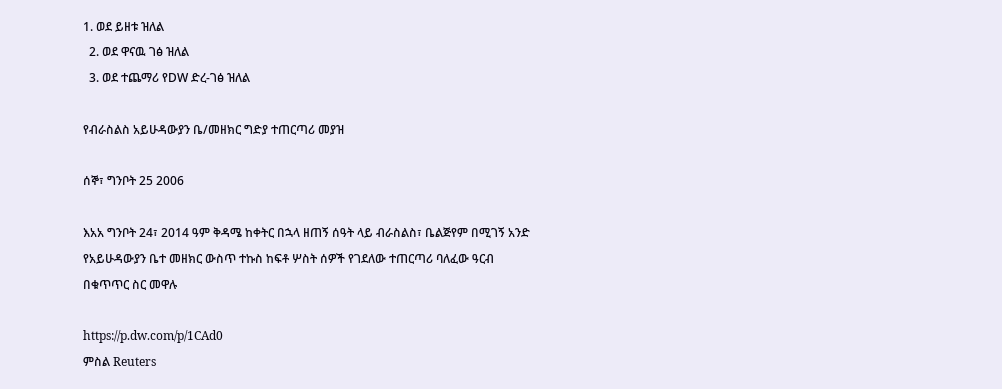1. ወደ ይዘቱ ዝለል
  2. ወደ ዋናዉ ገፅ ዝለል
  3. ወደ ተጨማሪ የDW ድረ-ገፅ ዝለል

የብራስልስ አይሁዳውያን ቤ/መዘክር ግድያ ተጠርጣሪ መያዝ

ሰኞ፣ ግንቦት 25 2006

እአአ ግንቦት 24፣ 2014 ዓም ቅዳሜ ከቀትር በኋላ ዘጠኝ ሰዓት ላይ ብራስልስ፣ ቤልጅየም በሚገኝ አንድ የአይሁዳውያን ቤተ መዘክር ውስጥ ተኩስ ከፍቶ ሦስት ሰዎች የገደለው ተጠርጣሪ ባለፈው ዓርብ በቁጥጥር ስር መዋሉ

https://p.dw.com/p/1CAd0
ምስል Reuters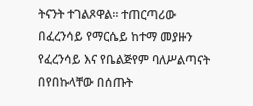ትናንት ተገልጾዋል። ተጠርጣሪው በፈረንሳይ የማርሴይ ከተማ መያዙን የፈረንሳይ እና የቤልጅየም ባለሥልጣናት በየበኩላቸው በሰጡት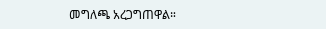መግለጫ አረጋግጠዋል።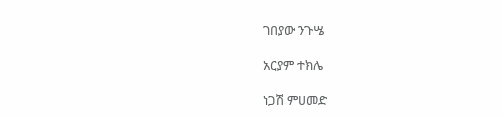ገበያው ንጉሤ

አርያም ተክሌ

ነጋሽ ምሀመድ